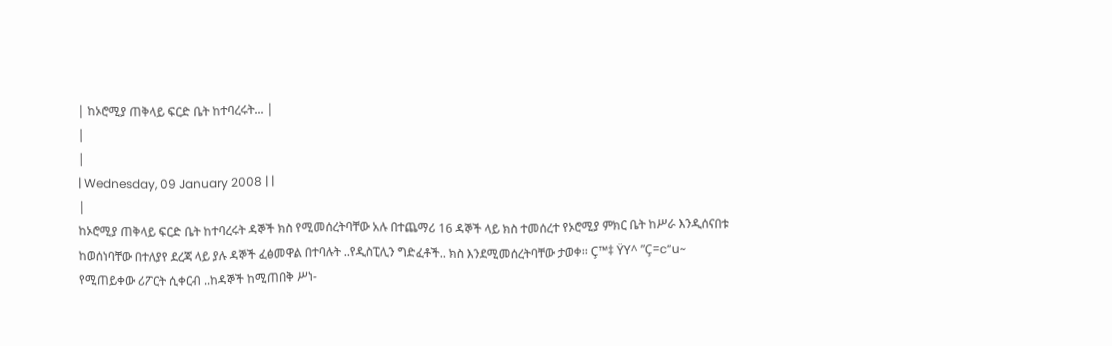| ከኦሮሚያ ጠቅላይ ፍርድ ቤት ከተባረሩት... |
|
|
| Wednesday, 09 January 2008 | |
|
ከኦሮሚያ ጠቅላይ ፍርድ ቤት ከተባረሩት ዳኞች ክስ የሚመሰረትባቸው አሉ በተጨማሪ 16 ዳኞች ላይ ክስ ተመሰረተ የኦሮሚያ ምክር ቤት ከሥራ እንዲሰናበቱ ከወሰነባቸው በተለያየ ደረጃ ላይ ያሉ ዳኞች ፈፅመዋል በተባሉት ..የዲስፒሊን ግድፈቶች.. ክስ እንደሚመሰረትባቸው ታወቀ፡፡ Ç™‡ ŸY^ ”Ç=c“u~ የሚጠይቀው ሪፖርት ሲቀርብ ..ከዳኞች ከሚጠበቅ ሥነ-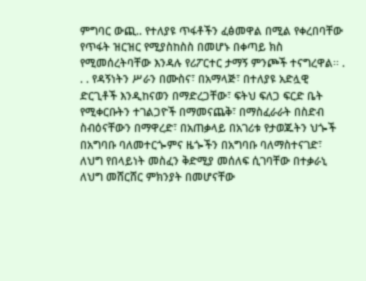ምግባር ውጪ.. የተለያዩ ጥፋቶችን ፈፅመዋል በሚል የቀረበባቸው የጥፋት ዝርዝር የሚያስከስስ በመሆኑ በቀጣይ ክስ የሚመሰረትባቸው እንዳሉ የሪፖርተር ታማኝ ምንጮች ተናግረዋል፡፡ . . . የዳኝነትን ሥራን በሙስና፣ በአማላጅ፣ በተለያዩ አድሏዊ ድርጊቶች እንዲከናወን በማድረጋቸው፣ ፍትህ ፍለጋ ፍርድ ቤት የሚቀርቡትን ተገልጋዮች በማመናጨቅ፣ በማስፈራራት በስድብ ስብዕናቸውን በማዋረድ፣ በአጠቃላይ በአገሪቱ የታወጁትን ህጐች በአግባቡ ባለመተርጐምና ዜጐችን በአግባቡ ባለማስተናገድ፣ ለህግ የበላይነት መስፈን ቅድሚያ መሰለፍ ሲገባቸው በተቃራኒ ለህግ መሸርሸር ምክንያት በመሆናቸው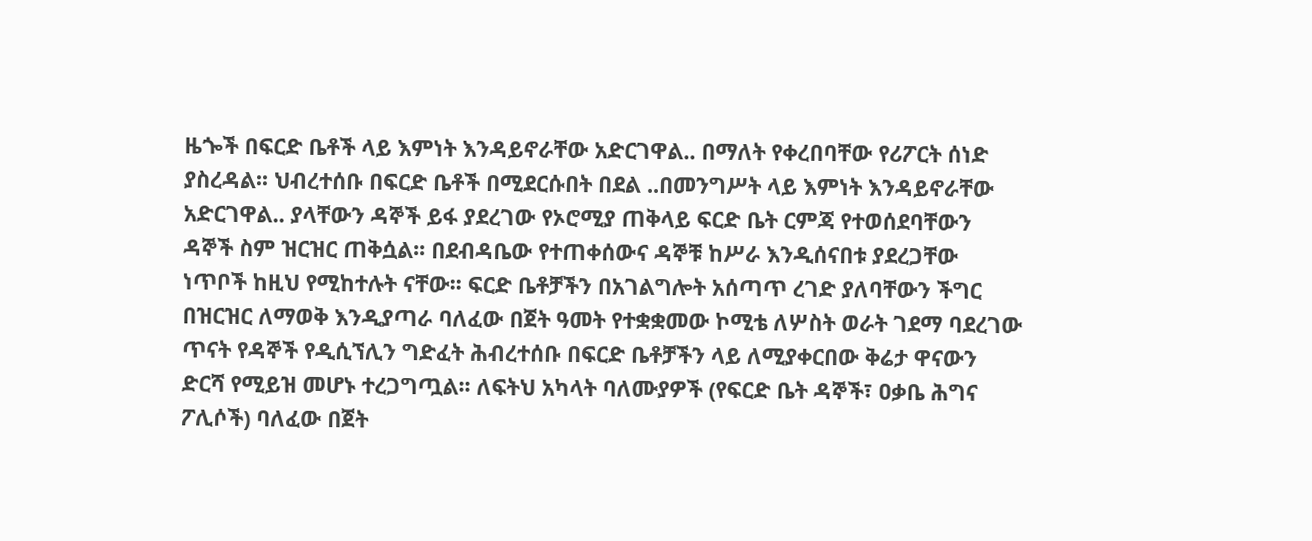ዜጐች በፍርድ ቤቶች ላይ እምነት እንዳይኖራቸው አድርገዋል.. በማለት የቀረበባቸው የሪፖርት ሰነድ ያስረዳል፡፡ ህብረተሰቡ በፍርድ ቤቶች በሚደርሱበት በደል ..በመንግሥት ላይ እምነት እንዳይኖራቸው አድርገዋል.. ያላቸውን ዳኞች ይፋ ያደረገው የኦሮሚያ ጠቅላይ ፍርድ ቤት ርምጃ የተወሰደባቸውን ዳኞች ስም ዝርዝር ጠቅሷል፡፡ በደብዳቤው የተጠቀሰውና ዳኞቹ ከሥራ እንዲሰናበቱ ያደረጋቸው ነጥቦች ከዚህ የሚከተሉት ናቸው፡፡ ፍርድ ቤቶቻችን በአገልግሎት አሰጣጥ ረገድ ያለባቸውን ችግር በዝርዝር ለማወቅ እንዲያጣራ ባለፈው በጀት ዓመት የተቋቋመው ኮሚቴ ለሦስት ወራት ገደማ ባደረገው ጥናት የዳኞች የዲሲኘሊን ግድፈት ሕብረተሰቡ በፍርድ ቤቶቻችን ላይ ለሚያቀርበው ቅሬታ ዋናውን ድርሻ የሚይዝ መሆኑ ተረጋግጧል፡፡ ለፍትህ አካላት ባለሙያዎች (የፍርድ ቤት ዳኞች፣ ዐቃቤ ሕግና ፖሊሶች) ባለፈው በጀት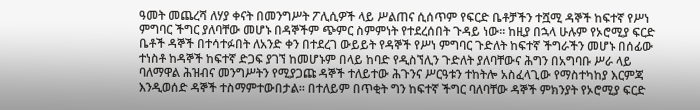ዓመት መጨረሻ ለሃያ ቀናት በመንግሥት ፖሊሲዎች ላይ ሥልጠና ሲሰጥም የፍርድ ቤቶቻችን ተሿሚ ዳኞች ከፍተኛ የሥነ ምግባር ችግር ያለባቸው መሆኑ በዳኞችም ጭምር ስምምነት የተደረሰበት ጉዳይ ነው፡፡ ከዚያ በኋላ ሁሉም የኦሮሚያ ፍርድ ቤቶች ዳኞች በተሳተፉበት ለአንድ ቀን በተደረገ ውይይት የዳኞች የሥነ ምግባር ጉድለት ከፍተኛ ችግራችን መሆኑ በሰፊው ተነስቶ ከዳኞች ከፍተኛ ድጋፍ ያገኘ ከመሆኑም በላይ ከባድ የዲስኘሊን ጉድለት ያለባቸውና ሕግን በአግባቡ ሥራ ላይ ባለማዋል ሕዝብና መንግሥትን የሚያጋጩ ዳኞች ተለይተው ሕጉንና ሥርዓቱን ተከትሎ አስፈላጊው የማስተካከያ እርምጃ እንዲወሰድ ዳኞች ተስማምተውበታል፡፡ በተለይም በጥቂት ግን ከፍተኛ ችግር ባለባቸው ዳኞች ምክንያት የኦሮሚያ ፍርድ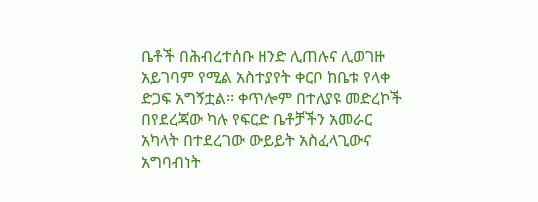ቤቶች በሕብረተሰቡ ዘንድ ሊጠሉና ሊወገዙ አይገባም የሚል አስተያየት ቀርቦ ከቤቱ የላቀ ድጋፍ አግኝቷል፡፡ ቀጥሎም በተለያዩ መድረኮች በየደረጃው ካሉ የፍርድ ቤቶቻችን አመራር አካላት በተደረገው ውይይት አስፈላጊውና አግባብነት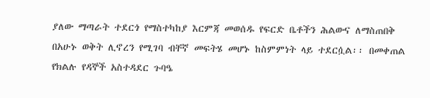ያለው ማጣራት ተደርጎ የማስተካከያ እርምጃ መወሰዱ የፍርድ ቤቶችን ሕልውና ለማስጠበቅ በአሁኑ ወቅት ሊኖረን የሚገባ ብቸኛ መፍትሄ መሆኑ ከስምምነት ላይ ተደርሷል፡፡ በመቀጠል የክልሉ የዳኞች አስተዳደር ጉባዔ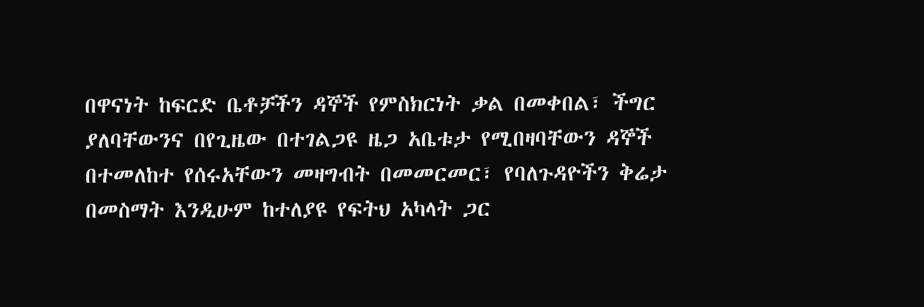በዋናነት ከፍርድ ቤቶቻችን ዳኞች የምስክርነት ቃል በመቀበል፣ ችግር ያለባቸውንና በየጊዜው በተገልጋዩ ዜጋ አቤቱታ የሚበዛባቸውን ዳኞች በተመለከተ የሰሩአቸውን መዛግብት በመመርመር፣ የባለጉዳዮችን ቅሬታ በመስማት እንዲሁም ከተለያዩ የፍትህ አካላት ጋር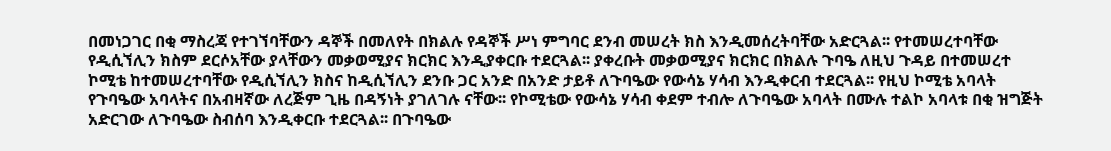በመነጋገር በቂ ማስረጃ የተገኘባቸውን ዳኞች በመለየት በክልሉ የዳኞች ሥነ ምግባር ደንብ መሠረት ክስ እንዲመሰረትባቸው አድርጓል፡፡ የተመሠረተባቸው የዲሲኘሊን ክስም ደርሶአቸው ያላቸውን መቃወሚያና ክርክር እንዲያቀርቡ ተደርጓል፡፡ ያቀረቡት መቃወሚያና ክርክር በክልሉ ጉባዔ ለዚህ ጉዳይ በተመሠረተ ኮሚቴ ከተመሠረተባቸው የዲሲኘሊን ክስና ከዲሲኘሊን ደንቡ ጋር አንድ በአንድ ታይቶ ለጉባዔው የውሳኔ ሃሳብ እንዲቀርብ ተደርጓል፡፡ የዚህ ኮሚቴ አባላት የጉባዔው አባላትና በአብዛኛው ለረጅም ጊዜ በዳኝነት ያገለገሉ ናቸው፡፡ የኮሚቴው የውሳኔ ሃሳብ ቀደም ተብሎ ለጉባዔው አባላት በሙሉ ተልኮ አባላቱ በቂ ዝግጅት አድርገው ለጉባዔው ስብሰባ እንዲቀርቡ ተደርጓል፡፡ በጉባዔው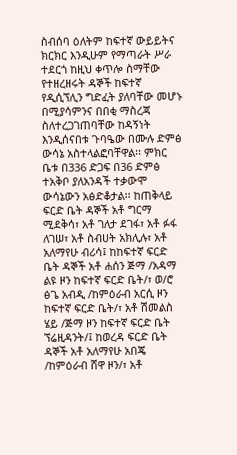ስብሰባ ዕለትም ከፍተኛ ውይይትና ክርክር እንዲሁም የማጣራት ሥራ ተደርጎ ከዚህ ቀጥሎ ስማቸው የተዘረዘሩት ዳኞች ከፍተኛ የዲሲኘሊን ግድፈት ያለባቸው መሆኑ በሚያሳምንና በበቂ ማስረጃ ስለተረጋገጠባቸው ከዳኝነት እንዲሰናበቱ ጉባዔው በሙሉ ድምፅ ውሳኔ አስተላልፎባቸዋል፡፡ ምክር ቤቱ በ336 ድጋፍ በ36 ድምፅ ተአቅቦ ያለአንዳች ተቃውሞ ውሳኔውን አፅድቆታል፡፡ ከጠቅላይ ፍርድ ቤት ዳኞች አቶ ግርማ ሚደቅሳ፣ አቶ ገለታ ደገፋ፣ አቶ ፉፋ ለገሠ፣ አቶ ስብሀት አክሊሉ፣ አቶ አለማየሁ ብሪሳ፤ ከከፍተኛ ፍርድ ቤት ዳኞች አቶ ሐሰን ጅማ /አዳማ ልዩ ዞን ከፍተኛ ፍርድ ቤት/፣ ወ/ሮ ፅጌ አብዲ /ከምዕራብ አርሲ ዞን ከፍተኛ ፍርድ ቤት/፣ አቶ ሽመልስ ሄይ /ጅማ ዞን ከፍተኛ ፍርድ ቤት ኘሬዚዳንት/፤ ከወረዳ ፍርድ ቤት ዳኞች አቶ አለማየሁ አበጄ /ከምዕራብ ሸዋ ዞን/፣ አቶ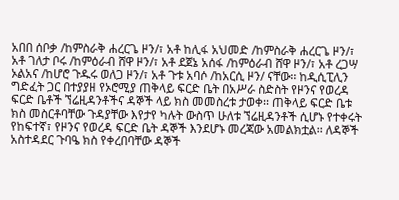አበበ ሰቦቃ /ከምስራቅ ሐረርጌ ዞን/፣ አቶ ከሊፋ አህመድ /ከምስራቅ ሐረርጌ ዞን/፣ አቶ ገለታ ቦሩ /ከምዕራብ ሸዋ ዞን/፣ አቶ ደጀኔ አሰፋ /ከምዕራብ ሸዋ ዞን/፣ አቶ ረጋሣ ኦልአና /ከሆሮ ጉዱሩ ወለጋ ዞን/፣ አቶ ጉቱ አባሶ /ከአርሲ ዞን/ ናቸው፡፡ ከዲሲፒሊን ግድፈት ጋር በተያያዘ የኦሮሚያ ጠቅላይ ፍርድ ቤት በአሥራ ስድስት የዞንና የወረዳ ፍርድ ቤቶች ኘሬዚዳንቶችና ዳኞች ላይ ክስ መመስረቱ ታወቀ፡፡ ጠቅላይ ፍርድ ቤቱ ክስ መስርቶባቸው ጉዳያቸው እየታየ ካሉት ውስጥ ሁለቱ ኘሬዚዳንቶች ሲሆኑ የተቀሩት የከፍተኛ፣ የዞንና የወረዳ ፍርድ ቤት ዳኞች እንደሆኑ መረጃው አመልክቷል፡፡ ለዳኞች አስተዳደር ጉባዔ ክስ የቀረበባቸው ዳኞች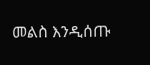መልስ እንዲሰጡ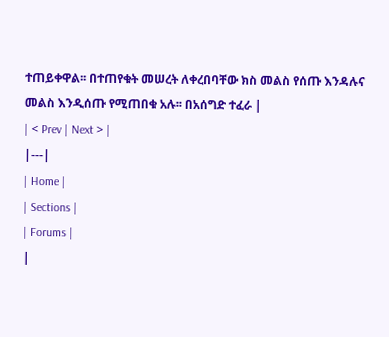ተጠይቀዋል፡፡ በተጠየቁት መሠረት ለቀረበባቸው ክስ መልስ የሰጡ እንዳሉና መልስ እንዲሰጡ የሚጠበቁ አሉ፡፡ በአሰግድ ተፈራ |
| < Prev | Next > |
|---|
| Home |
| Sections |
| Forums |
|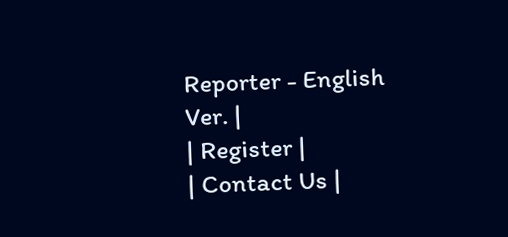Reporter - English Ver. |
| Register |
| Contact Us |